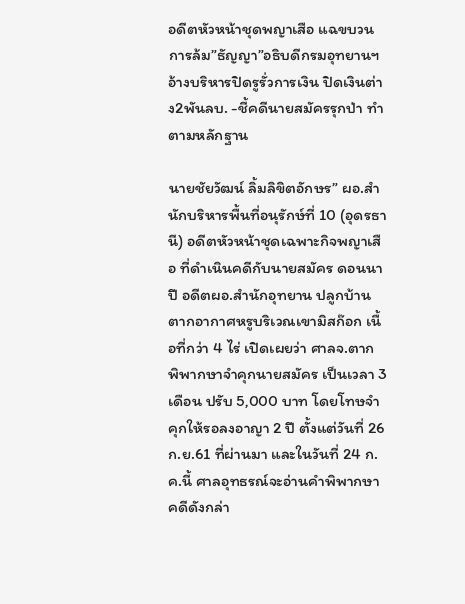อดีตหัวหน้าชุดพญาเสือ แฉขบวนการล้ม”ธัญญา”อธิบดีกรมอุทยานฯอ้างบริหารปิดรูรั่วการเงิน ปิดเงินต่าง2พันลบ. -ชี้คดีนายสมัครรุกป่า ทำตามหลักฐาน

นายชัยวัฒน์ ลิ้มลิขิตอักษร” ผอ.สำนักบริหารพื้นที่อนุรักษ์ที่ 10 (อุดรธานี) อดีตหัวหน้าชุดเฉพาะกิจพญาเสือ ที่ดำเนินคดีกับนายสมัคร ดอนนาปี อดีตผอ.สำนักอุทยาน ปลูกบ้านตากอากาศหรูบริเวณเขามิสก๊อก เนื้อที่กว่า 4 ไร่ เปิดเผยว่า ศาลจ.ตาก พิพากษาจำคุกนายสมัคร เป็นเวลา 3 เดือน ปรับ 5,000 บาท โดยโทษจำคุกให้รอลงอาญา 2 ปี ตั้งแต่วันที่ 26 ก.ย.61 ที่ผ่านมา และในวันที่ 24 ก.ค.นี้ ศาลอุทธรณ์จะอ่านคำพิพากษาคดีดังกล่า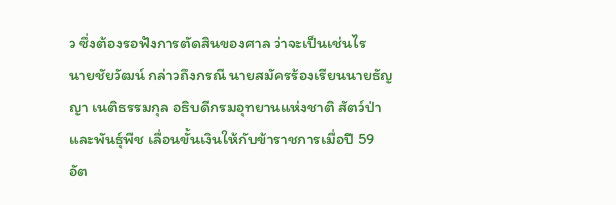ว ซึ่งต้องรอฟังการตัดสินของศาล ว่าจะเป็นเช่นไร
นายชัยวัฒน์ กล่าวถึงกรณี นายสมัครร้องเรียนนายธัญญา เนติธรรมกุล อธิบดีกรมอุทยานแห่งชาติ สัตว์ป่าและพันธุ์พืช เลื่อนขั้นเงินให้กับข้าราชการเมื่อปี 59 อัต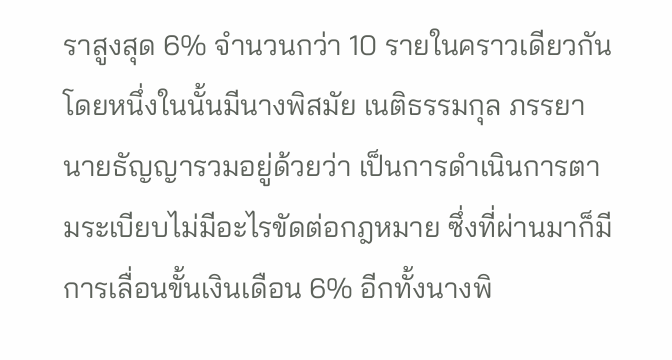ราสูงสุด 6% จำนวนกว่า 10 รายในคราวเดียวกัน โดยหนึ่งในนั้นมีนางพิสมัย เนติธรรมกุล ภรรยานายธัญญารวมอยู่ด้วยว่า เป็นการดำเนินการตามระเบียบไม่มีอะไรขัดต่อกฎหมาย ซึ่งที่ผ่านมาก็มีการเลื่อนขั้นเงินเดือน 6% อีกทั้งนางพิ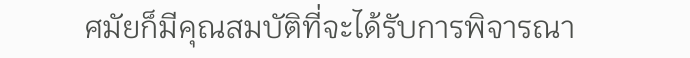ศมัยก็มีคุณสมบัติที่จะได้รับการพิจารณา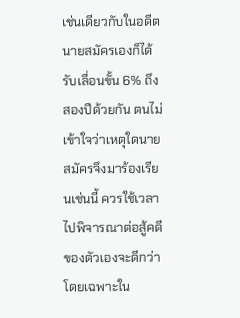เช่นเดียวกับในอดีตนายสมัครเองก็ได้รับเลื่อนขั้น 6% ถึงสองปีด้วยกัน ตนไม่เข้าใจว่าเหตุใดนายสมัครจึงมาร้องเรียนเช่นนี้ ควรใช้เวลาไปพิจารณาต่อสู้คดีของตัวเองจะดีกว่า โดยเฉพาะใน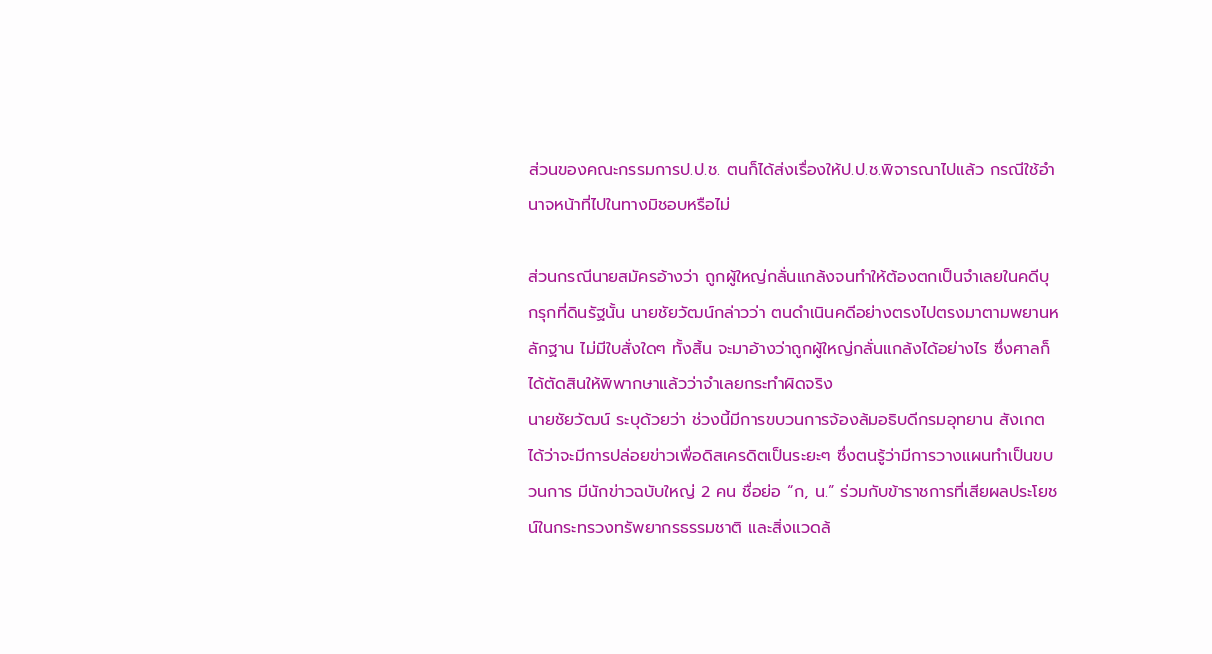ส่วนของคณะกรรมการป.ป.ช. ตนก็ได้ส่งเรื่องให้ป.ป.ช.พิจารณาไปแล้ว กรณีใช้อำนาจหน้าที่ไปในทางมิชอบหรือไม่

ส่วนกรณีนายสมัครอ้างว่า ถูกผู้ใหญ่กลั่นแกล้งจนทำให้ต้องตกเป็นจำเลยในคดีบุกรุกที่ดินรัฐนั้น นายชัยวัฒน์กล่าวว่า ตนดำเนินคดีอย่างตรงไปตรงมาตามพยานหลักฐาน ไม่มีใบสั่งใดๆ ทั้งสิ้น จะมาอ้างว่าถูกผู้ใหญ่กลั่นแกล้งได้อย่างไร ซึ่งศาลก็ได้ตัดสินให้พิพากษาแล้วว่าจำเลยกระทำผิดจริง
นายชัยวัฒน์ ระบุด้วยว่า ช่วงนี้มีการขบวนการจ้องล้มอธิบดีกรมอุทยาน สังเกตได้ว่าจะมีการปล่อยข่าวเพื่อดิสเครดิตเป็นระยะๆ ซึ่งตนรู้ว่ามีการวางแผนทำเป็นขบวนการ มีนักข่าวฉบับใหญ่ 2 คน ชื่อย่อ “ก, น.” ร่วมกับข้าราชการที่เสียผลประโยชน์ในกระทรวงทรัพยากรธรรมชาติ และสิ่งแวดล้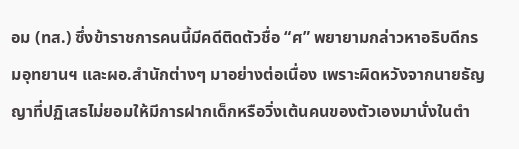อม (ทส.) ซึ่งข้าราชการคนนี้มีคดีติดตัวชื่อ “ศ” พยายามกล่าวหาอธิบดีกรมอุทยานฯ และผอ.สำนักต่างๆ มาอย่างต่อเนื่อง เพราะผิดหวังจากนายธัญญาที่ปฏิเสธไม่ยอมให้มีการฝากเด็กหรือวิ่งเต้นคนของตัวเองมานั่งในตำ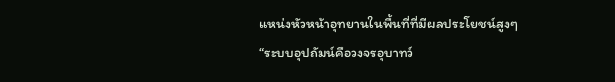แหน่งหัวหน้าอุทยานในพื้นที่ที่มีผลประโยชน์สูงๆ
“ระบบอุปถัมน์คือวงจรอุบาทว์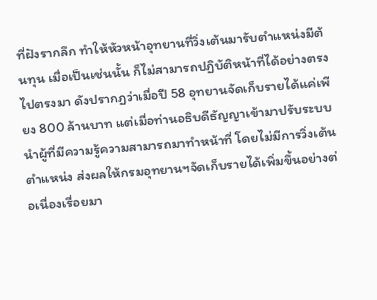ที่ฝังรากลึก ทำให้หัวหน้าอุทยานที่วิ่งเต้นมารับตำแหน่งมีต้นทุน เมื่อเป็นเช่นนั้น ก็ไม่สามารถปฏิบัติหน้าที่ได้อย่างตรงไปตรงมา ดังปรากฏว่าเมื่อปี 58 อุทยานจัดเก็บรายได้แค่เพียง 800 ล้านบาท แต่เมื่อท่านอธิบดีธัญญาเข้ามาปรับระบบนำผู้ที่มีความรู้ความสามารถมาทำหน้าที่ โดยไม่มีการวิ่งเต้นตำแหน่ง ส่งผลให้กรมอุทยานฯจัดเก็บรายได้เพิ่มขึ้นอย่างต่อเนื่องเรื่อยมา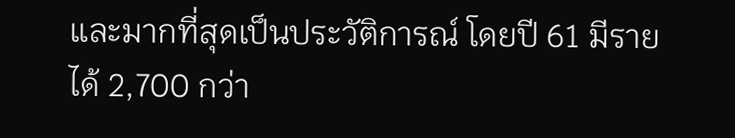และมากที่สุดเป็นประวัติการณ์ โดยปี 61 มีรายได้ 2,700 กว่า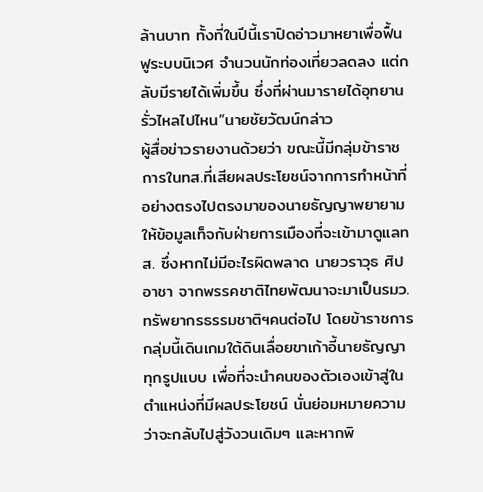ล้านบาท ทั้งที่ในปีนี้เราปิดอ่าวมาหยาเพื่อฟื้นฟูระบบนิเวศ จำนวนนักท่องเที่ยวลดลง แต่กลับมีรายได้เพิ่มขึ้น ซึ่งที่ผ่านมารายได้อุทยานรั่วไหลไปไหน”นายชัยวัฒน์กล่าว
ผู้สื่อข่าวรายงานด้วยว่า ขณะนี้มีกลุ่มข้าราชการในทส.ที่เสียผลประโยชน์จากการทำหน้าที่อย่างตรงไปตรงมาของนายธัญญาพยายามให้ข้อมูลเท็จกับฝ่ายการเมืองที่จะเข้ามาดูแลทส. ซึ่งหากไม่มีอะไรผิดพลาด นายวราวุธ ศิปอาชา จากพรรคชาติไทยพัฒนาจะมาเป็นรมว.ทรัพยากรธรรมชาติฯคนต่อไป โดยข้าราชการกลุ่มนี้เดินเกมใต้ดินเลื่อยขาเก้าอี้นายธัญญาทุกรูปแบบ เพื่อที่จะนำคนของตัวเองเข้าสู่ในตำแหน่งที่มีผลประโยชน์ นั่นย่อมหมายความว่าจะกลับไปสู่วังวนเดิมๆ และหากพิ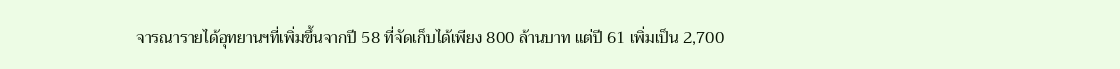จารณารายได้อุทยานฯที่เพิ่มขึ้นจากปี 58 ที่จัดเก็บได้เพียง 800 ล้านบาท แต่ปี 61 เพิ่มเป็น 2,700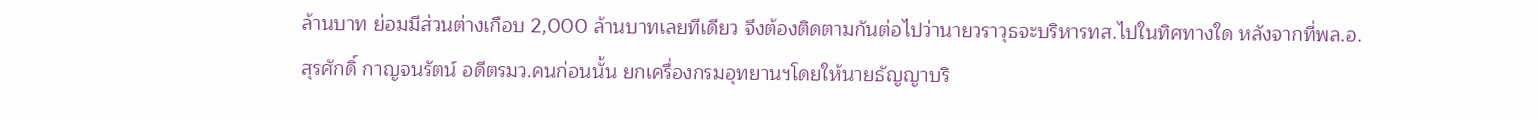ล้านบาท ย่อมมีส่วนต่างเกือบ 2,000 ล้านบาทเลยทีเดียว จึงต้องติดตามกันต่อไปว่านายวราวุธจะบริหารทส.ไปในทิศทางใด หลังจากที่พล.อ.สุรศักดิ์ กาญจนรัตน์ อดีตรมว.คนก่อนนั้น ยกเครื่องกรมอุทยานฯโดยให้นายธัญญาบริ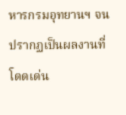หารกรมอุทยานฯ จนปรากฏเป็นผลงานที่โดดเด่น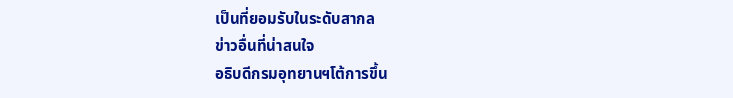เป็นที่ยอมรับในระดับสากล
ข่าวอื่นที่น่าสนใจ
อธิบดีกรมอุทยานฯโต้การขึ้น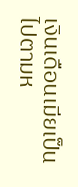เงินเดือนเมียเป็นไปตามห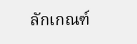ลักเกณฑ์